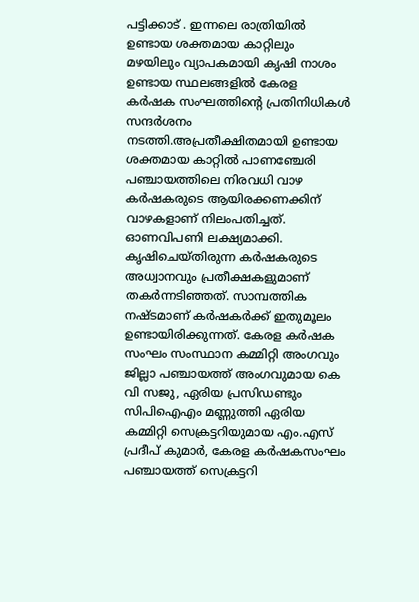പട്ടിക്കാട് . ഇന്നലെ രാത്രിയിൽ ഉണ്ടായ ശക്തമായ കാറ്റിലും മഴയിലും വ്യാപകമായി കൃഷി നാശം ഉണ്ടായ സ്ഥലങ്ങളിൽ കേരള കർഷക സംഘത്തിന്റെ പ്രതിനിധികൾ സന്ദർശനം നടത്തി.അപ്രതീക്ഷിതമായി ഉണ്ടായ ശക്തമായ കാറ്റിൽ പാണഞ്ചേരി പഞ്ചായത്തിലെ നിരവധി വാഴ കർഷകരുടെ ആയിരക്കണക്കിന് വാഴകളാണ് നിലംപതിച്ചത്. ഓണവിപണി ലക്ഷ്യമാക്കി. കൃഷിചെയ്തിരുന്ന കർഷകരുടെ അധ്വാനവും പ്രതീക്ഷകളുമാണ് തകർന്നടിഞ്ഞത്. സാമ്പത്തിക നഷ്ടമാണ് കർഷകർക്ക് ഇതുമൂലം ഉണ്ടായിരിക്കുന്നത്. കേരള കർഷക സംഘം സംസ്ഥാന കമ്മിറ്റി അംഗവും ജില്ലാ പഞ്ചായത്ത് അംഗവുമായ കെ വി സജു, ഏരിയ പ്രസിഡണ്ടും സിപിഐഎം മണ്ണുത്തി ഏരിയ കമ്മിറ്റി സെക്രട്ടറിയുമായ എം.എസ് പ്രദീപ് കുമാർ, കേരള കർഷകസംഘം പഞ്ചായത്ത് സെക്രട്ടറി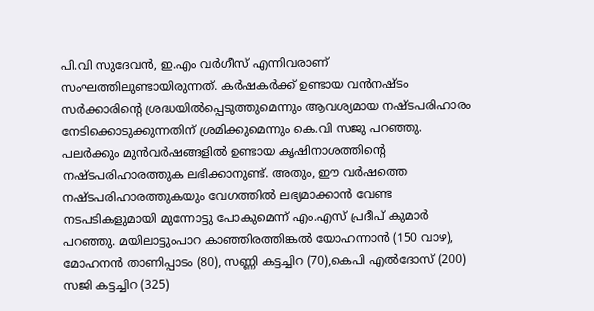പി.വി സുദേവൻ, ഇ.എം വർഗീസ് എന്നിവരാണ് സംഘത്തിലുണ്ടായിരുന്നത്. കർഷകർക്ക് ഉണ്ടായ വൻനഷ്ടം സർക്കാരിന്റെ ശ്രദ്ധയിൽപ്പെടുത്തുമെന്നും ആവശ്യമായ നഷ്ടപരിഹാരം നേടിക്കൊടുക്കുന്നതിന് ശ്രമിക്കുമെന്നും കെ.വി സജു പറഞ്ഞു. പലർക്കും മുൻവർഷങ്ങളിൽ ഉണ്ടായ കൃഷിനാശത്തിന്റെ നഷ്ടപരിഹാരത്തുക ലഭിക്കാനുണ്ട്. അതും, ഈ വർഷത്തെ നഷ്ടപരിഹാരത്തുകയും വേഗത്തിൽ ലഭ്യമാക്കാൻ വേണ്ട നടപടികളുമായി മുന്നോട്ടു പോകുമെന്ന് എം.എസ് പ്രദീപ് കുമാർ പറഞ്ഞു. മയിലാട്ടുംപാറ കാഞ്ഞിരത്തിങ്കൽ യോഹന്നാൻ (150 വാഴ), മോഹനൻ താണിപ്പാടം (80), സണ്ണി കട്ടച്ചിറ (70),കെപി എൽദോസ് (200) സജി കട്ടച്ചിറ (325)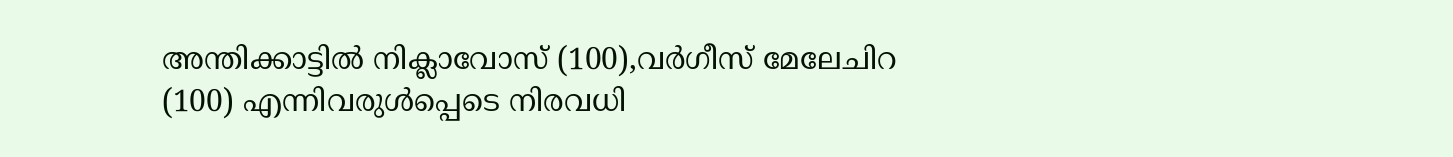അന്തിക്കാട്ടിൽ നിക്ലാവോസ് (100),വർഗീസ് മേലേചിറ (100) എന്നിവരുൾപ്പെടെ നിരവധി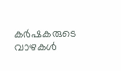കർഷകരുടെ വാഴകൾ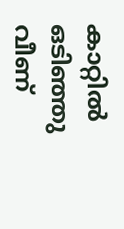കാറ്റിൽ ഒടിഞ്ഞു വീണ്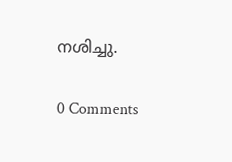നശിച്ചു.

0 Comments